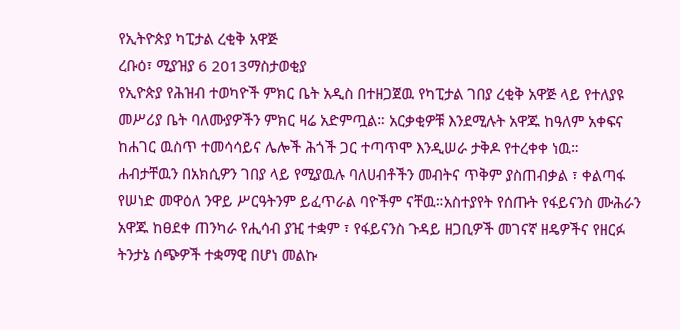የኢትዮጵያ ካፒታል ረቂቅ አዋጅ
ረቡዕ፣ ሚያዝያ 6 2013ማስታወቂያ
የኢዮጵያ የሕዝብ ተወካዮች ምክር ቤት አዲስ በተዘጋጀዉ የካፒታል ገበያ ረቂቅ አዋጅ ላይ የተለያዩ መሥሪያ ቤት ባለሙያዎችን ምክር ዛሬ አድምጧል። አርቃቂዎቹ እንደሚሉት አዋጁ ከዓለም አቀፍና ከሐገር ዉስጥ ተመሳሳይና ሌሎች ሕጎች ጋር ተጣጥሞ እንዲሠራ ታቅዶ የተረቀቀ ነዉ። ሐብታቸዉን በአክሲዎን ገበያ ላይ የሚያዉሉ ባለሀብቶችን መብትና ጥቅም ያስጠብቃል ፣ ቀልጣፋ የሠነድ መዋዕለ ንዋይ ሥርዓትንም ይፈጥራል ባዮችም ናቸዉ።አስተያየት የሰጡት የፋይናንስ ሙሕራን አዋጁ ከፀደቀ ጠንካራ የሒሳብ ያዢ ተቋም ፣ የፋይናንስ ጉዳይ ዘጋቢዎች መገናኛ ዘዴዎችና የዘርፉ ትንታኔ ሰጭዎች ተቋማዊ በሆነ መልኩ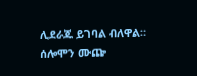ሊደራጁ ይገባል ብለዋል።
ሰሎሞን ሙጬ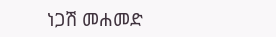ነጋሽ መሐመድ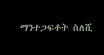ማንተጋፍቶት ስለሺ